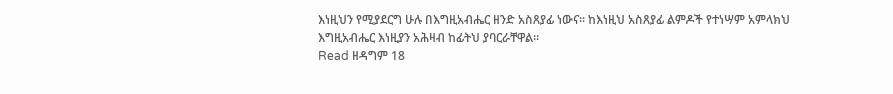እነዚህን የሚያደርግ ሁሉ በእግዚአብሔር ዘንድ አስጸያፊ ነውና። ከእነዚህ አስጸያፊ ልምዶች የተነሣም አምላክህ እግዚአብሔር እነዚያን አሕዛብ ከፊትህ ያባርራቸዋል።
Read ዘዳግም 18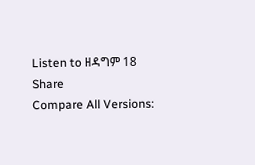Listen to ዘዳግም 18
Share
Compare All Versions: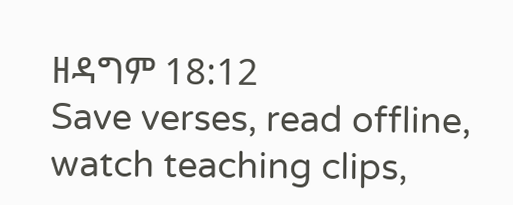ዘዳግም 18:12
Save verses, read offline, watch teaching clips,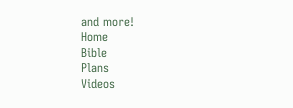and more!
Home
Bible
Plans
Videos